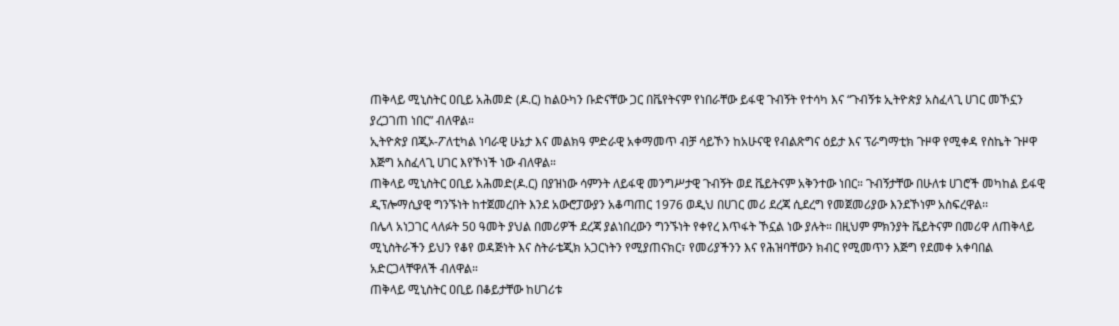ጠቅላይ ሚኒስትር ዐቢይ አሕመድ (ዶ.ር) ከልዑካን ቡድናቸው ጋር በቬየትናም የነበራቸው ይፋዊ ጉብኝት የተሳካ እና “ጉብኝቱ ኢትዮጵያ አስፈላጊ ሀገር መኾኗን ያረጋገጠ ነበር” ብለዋል።
ኢትዮጵያ በጂኦ-ፖለቲካል ነባራዊ ሁኔታ እና መልክዓ ምድራዊ አቀማመጥ ብቻ ሳይኾን ከአሁናዊ የብልጽግና ዕይታ እና ፕራግማቲክ ጉዞዋ የሚቀዳ የስኬት ጉዞዋ እጅግ አስፈላጊ ሀገር እየኾነች ነው ብለዋል።
ጠቅላይ ሚኒስትር ዐቢይ አሕመድ(ዶ.ር) በያዝነው ሳምንት ለይፋዊ መንግሥታዊ ጉብኝት ወደ ቬይትናም አቅንተው ነበር። ጉብኝታቸው በሁለቱ ሀገሮች መካከል ይፋዊ ዲፕሎማሲያዊ ግንኙነት ከተጀመረበት እንደ አውሮፓውያን አቆጣጠር 1976 ወዲህ በሀገር መሪ ደረጃ ሲደረግ የመጀመሪያው እንደኾነም አስፍረዋል፡፡
በሌላ አነጋገር ላለፉት 50 ዓመት ያህል በመሪዎች ደረጃ ያልነበረውን ግንኙነት የቀየረ እጥፋት ኾኗል ነው ያሉት። በዚህም ምክንያት ቬይትናም በመሪዋ ለጠቅላይ ሚኒስትራችን ይህን የቆየ ወዳጅነት እና ስትራቴጂክ አጋርነትን የሚያጠናክር፣ የመሪያችንን እና የሕዝባቸውን ክብር የሚመጥን እጅግ የደመቀ አቀባበል አድርጋላቸዋለች ብለዋል።
ጠቅላይ ሚኒስትር ዐቢይ በቆይታቸው ከሀገሪቱ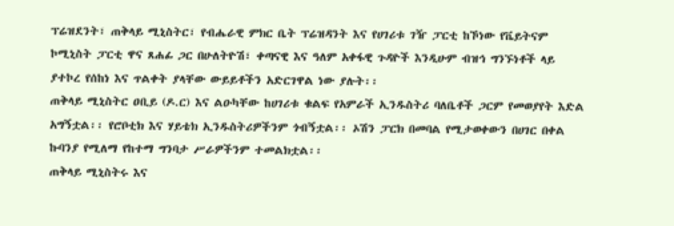ፕሬዝደንት፣ ጠቅላይ ሚኒስትር፣ የብሔራዊ ምክር ቤት ፕሬዝዳንት እና የሀገሪቱ ገዥ ፓርቲ ከኾነው የቬይትናም ኮሚኒስት ፓርቲ ዋና ጸሐፊ ጋር በሁለትዮሽ፣ ቀጣናዊ እና ዓለም አቀፋዊ ጉዳዮች እንዲሁም ብዝኅ ግንኙነቶች ላይ ያተኮረ የሰከነ እና ጥልቀት ያላቸው ውይይቶችን አድርገዋል ነው ያሉት፡፡
ጠቅላይ ሚኒስትር ዐቢይ (ዶ.ር) እና ልዑካቸው ከሀገሪቱ ቁልፍ የአምራች ኢንዱስትሪ ባለቤቶች ጋርም የመወያየት እድል አግኝቷል፡፡ የሮቦቲክ እና ሃይቴክ ኢንዱስትሪዎችንም ጎብኝቷል፡፡ ኦሽን ፓርክ በመባል የሚታወቀውን በሀገር በቀል ኩባንያ የሚለማ የከተማ ግንባታ ሥራዎችንም ተመልክቷል፡፡
ጠቅላይ ሚኒስትሩ እና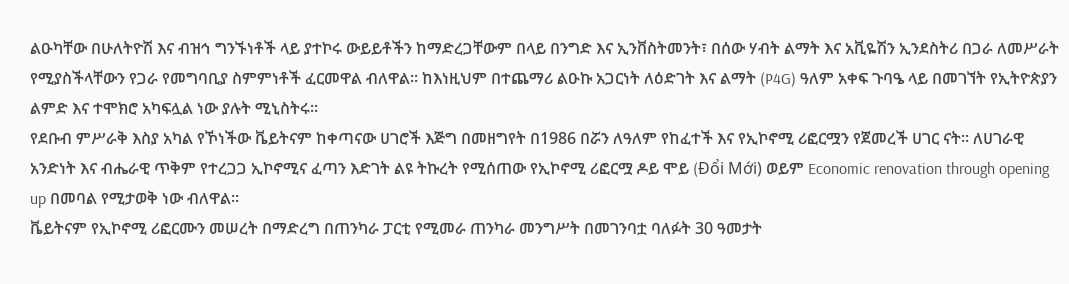ልዑካቸው በሁለትዮሽ እና ብዝኅ ግንኙነቶች ላይ ያተኮሩ ውይይቶችን ከማድረጋቸውም በላይ በንግድ እና ኢንቨስትመንት፣ በሰው ሃብት ልማት እና አቪዬሽን ኢንደስትሪ በጋራ ለመሥራት የሚያስችላቸውን የጋራ የመግባቢያ ስምምነቶች ፈርመዋል ብለዋል፡፡ ከእነዚህም በተጨማሪ ልዑኩ አጋርነት ለዕድገት እና ልማት (P4G) ዓለም አቀፍ ጉባዔ ላይ በመገኘት የኢትዮጵያን ልምድ እና ተሞክሮ አካፍሏል ነው ያሉት ሚኒስትሩ፡፡
የደቡብ ምሥራቅ እስያ አካል የኾነችው ቬይትናም ከቀጣናው ሀገሮች እጅግ በመዘግየት በ1986 በሯን ለዓለም የከፈተች እና የኢኮኖሚ ሪፎርሟን የጀመረች ሀገር ናት፡፡ ለሀገራዊ አንድነት እና ብሔራዊ ጥቅም የተረጋጋ ኢኮኖሚና ፈጣን እድገት ልዩ ትኩረት የሚሰጠው የኢኮኖሚ ሪፎርሟ ዶይ ሞይ (Đổi Mới) ወይም Economic renovation through opening up በመባል የሚታወቅ ነው ብለዋል፡፡
ቬይትናም የኢኮኖሚ ሪፎርሙን መሠረት በማድረግ በጠንካራ ፓርቲ የሚመራ ጠንካራ መንግሥት በመገንባቷ ባለፉት 30 ዓመታት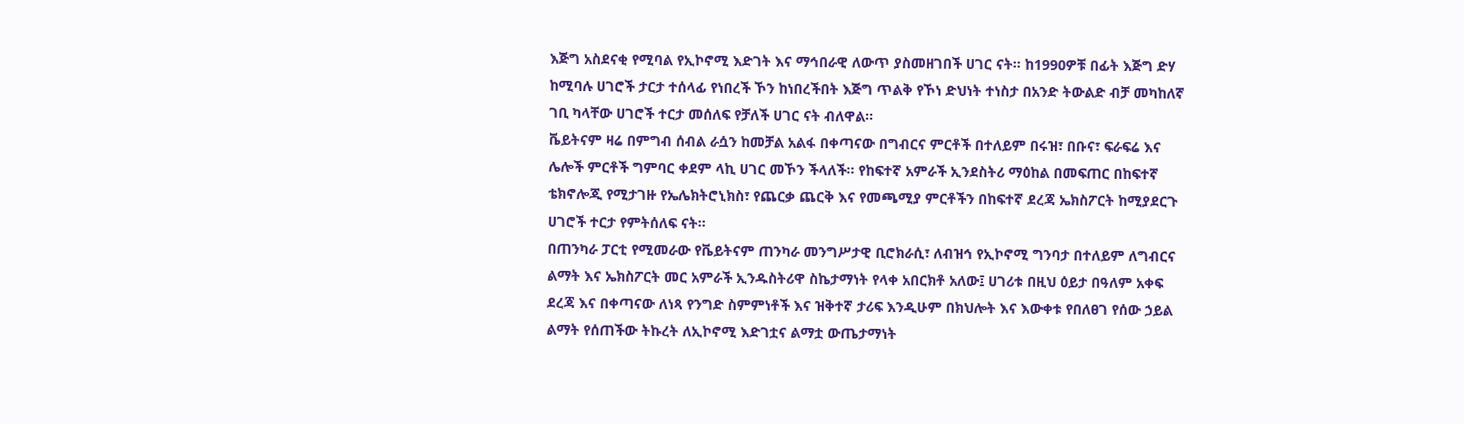እጅግ አስደናቂ የሚባል የኢኮኖሚ እድገት እና ማኅበራዊ ለውጥ ያስመዘገበች ሀገር ናት፡፡ ከ1990ዎቹ በፊት እጅግ ድሃ ከሚባሉ ሀገሮች ታርታ ተሰላፊ የነበረች ኾን ከነበረችበት እጅግ ጥልቅ የኾነ ድህነት ተነስታ በአንድ ትውልድ ብቻ መካከለኛ ገቢ ካላቸው ሀገሮች ተርታ መሰለፍ የቻለች ሀገር ናት ብለዋል፡፡
ቬይትናም ዛሬ በምግብ ሰብል ራሷን ከመቻል አልፋ በቀጣናው በግብርና ምርቶች በተለይም በሩዝ፣ በቡና፣ ፍራፍሬ እና ሌሎች ምርቶች ግምባር ቀደም ላኪ ሀገር መኾን ችላለች፡፡ የከፍተኛ አምራች ኢንደስትሪ ማዕከል በመፍጠር በከፍተኛ ቴክኖሎጂ የሚታገዙ የኤሌክትሮኒክስ፣ የጨርቃ ጨርቅ እና የመጫሚያ ምርቶችን በከፍተኛ ደረጃ ኤክስፖርት ከሚያደርጉ ሀገሮች ተርታ የምትሰለፍ ናት፡፡
በጠንካራ ፓርቲ የሚመራው የቬይትናም ጠንካራ መንግሥታዊ ቢሮክራሲ፣ ለብዝኅ የኢኮኖሚ ግንባታ በተለይም ለግብርና ልማት እና ኤክስፖርት መር አምራች ኢንዱስትሪዋ ስኬታማነት የላቀ አበርክቶ አለው፤ ሀገሪቱ በዚህ ዕይታ በዓለም አቀፍ ደረጃ እና በቀጣናው ለነጻ የንግድ ስምምነቶች እና ዝቅተኛ ታሪፍ እንዲሁም በክህሎት እና እውቀቱ የበለፀገ የሰው ኃይል ልማት የሰጠችው ትኩረት ለኢኮኖሚ እድገቷና ልማቷ ውጤታማነት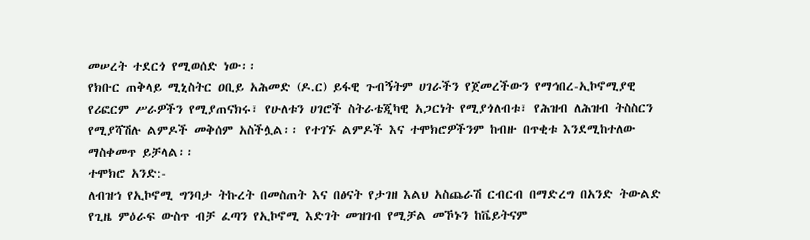መሠረት ተደርጎ የሚወሰድ ነው፡፡
የክቡር ጠቅላይ ሚኒስትር ዐቢይ አሕመድ (ዶ.ር) ይፋዊ ጉብኝትም ሀገራችን የጀመረችውን የማኅበረ-ኢኮኖሚያዊ የሪፎርም ሥራዎችን የሚያጠናክሩ፣ የሁለቱን ሀገሮች ስትራቴጂካዊ አጋርነት የሚያጎለብቱ፣ የሕዝብ ለሕዝብ ትስስርን የሚያሻሽሉ ልምዶች መቅሰም አስችሏል፡፡ የተገኙ ልምዶች እና ተሞክሮዎችንም ከብዙ በጥቂቱ እንደሚከተለው ማስቀመጥ ይቻላል፡፡
ተሞክሮ አንድ:-
ለብዝኀ የኢኮኖሚ ግንባታ ትኩረት በመስጠት እና በፅናት የታገዘ እልህ አስጨራሽ ርብርብ በማድረግ በአንድ ትውልድ የጊዜ ምዕራፍ ውስጥ ብቻ ፈጣን የኢኮኖሚ እድገት መዝገብ የሚቻል መኾኑን ከቬይትናም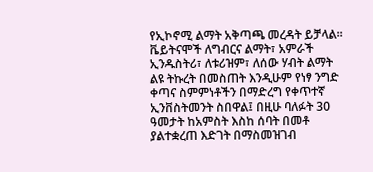የኢኮኖሚ ልማት አቅጣጫ መረዳት ይቻላል፡፡ ቬይትናሞች ለግብርና ልማት፣ አምራች ኢንዱስትሪ፣ ለቱሪዝም፣ ለሰው ሃብት ልማት ልዩ ትኩረት በመስጠት እንዲሁም የነፃ ንግድ ቀጣና ስምምነቶችን በማድረግ የቀጥተኛ ኢንቨስትመንት ስበዋል፤ በዚሁ ባለፉት 30 ዓመታት ከአምስት እስከ ሰባት በመቶ ያልተቋረጠ እድገት በማስመዝገብ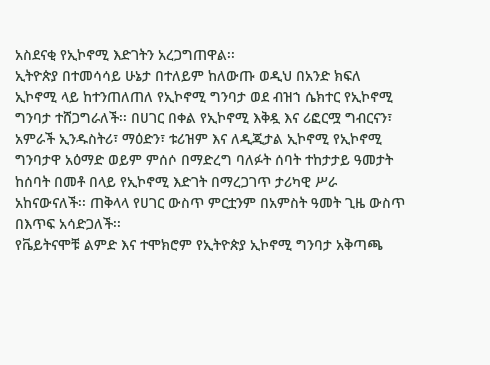አስደናቂ የኢኮኖሚ እድገትን አረጋግጠዋል፡፡
ኢትዮጵያ በተመሳሳይ ሁኔታ በተለይም ከለውጡ ወዲህ በአንድ ክፍለ ኢኮኖሚ ላይ ከተንጠለጠለ የኢኮኖሚ ግንባታ ወደ ብዝኀ ሴክተር የኢኮኖሚ ግንባታ ተሸጋግራለች፡፡ በሀገር በቀል የኢኮኖሚ እቅዷ እና ሪፎርሟ ግብርናን፣ አምራች ኢንዱስትሪ፣ ማዕድን፣ ቱሪዝም እና ለዲጂታል ኢኮኖሚ የኢኮኖሚ ግንባታዋ አዕማድ ወይም ምሰሶ በማድረግ ባለፉት ሰባት ተከታታይ ዓመታት ከሰባት በመቶ በላይ የኢኮኖሚ እድገት በማረጋገጥ ታሪካዊ ሥራ አከናውናለች፡፡ ጠቅላላ የሀገር ውስጥ ምርቷንም በአምስት ዓመት ጊዜ ውስጥ በእጥፍ አሳድጋለች፡፡
የቬይትናሞቹ ልምድ እና ተሞክሮም የኢትዮጵያ ኢኮኖሚ ግንባታ አቅጣጫ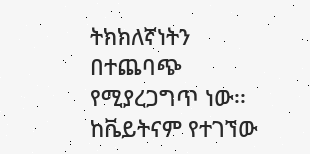ትክክለኛነትን በተጨባጭ የሚያረጋግጥ ነው፡፡ ከቬይትናም የተገኘው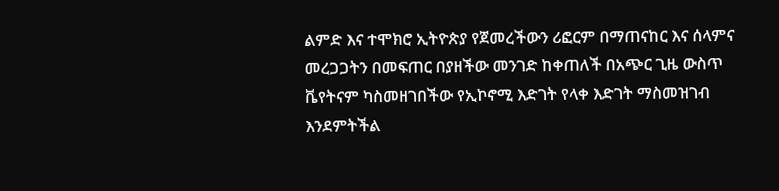ልምድ እና ተሞክሮ ኢትዮጵያ የጀመረችውን ሪፎርም በማጠናከር እና ሰላምና መረጋጋትን በመፍጠር በያዘችው መንገድ ከቀጠለች በአጭር ጊዜ ውስጥ ቬየትናም ካስመዘገበችው የኢኮኖሚ እድገት የላቀ እድገት ማስመዝገብ እንደምትችል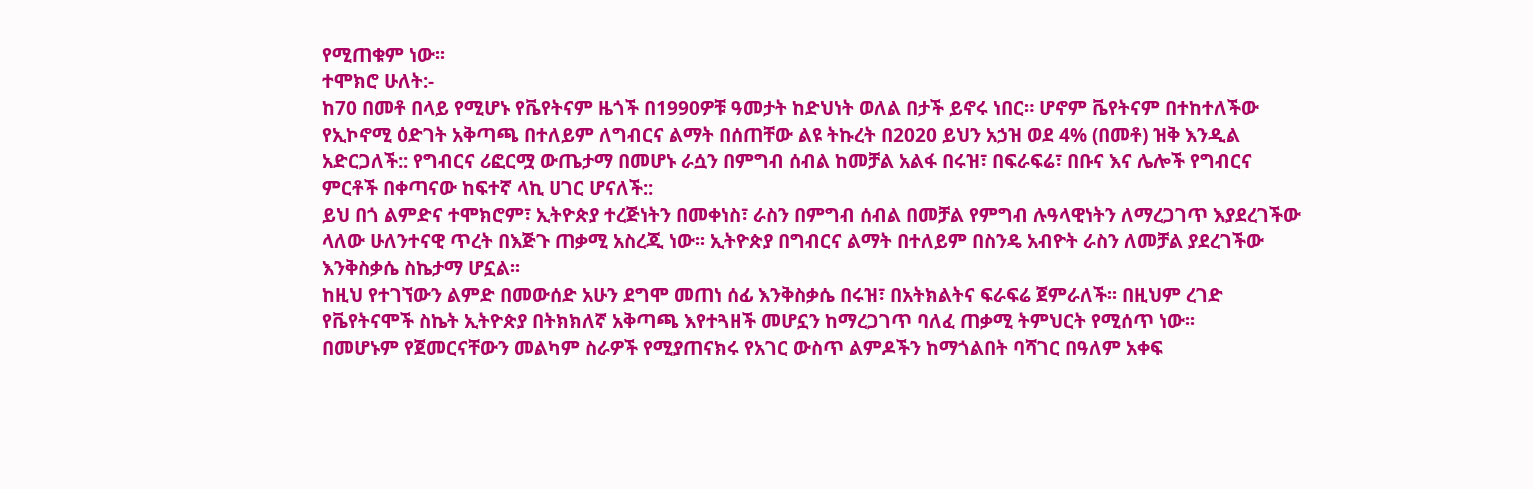የሚጠቁም ነው፡፡
ተሞክሮ ሁለት:-
ከ70 በመቶ በላይ የሚሆኑ የቬየትናም ዜጎች በ1990ዎቹ ዓመታት ከድህነት ወለል በታች ይኖሩ ነበር። ሆኖም ቬየትናም በተከተለችው የኢኮኖሚ ዕድገት አቅጣጫ በተለይም ለግብርና ልማት በሰጠቸው ልዩ ትኩረት በ2020 ይህን አኃዝ ወደ 4% (በመቶ) ዝቅ እንዲል አድርጋለች:: የግብርና ሪፎርሟ ውጤታማ በመሆኑ ራሷን በምግብ ሰብል ከመቻል አልፋ በሩዝ፣ በፍራፍሬ፣ በቡና እና ሌሎች የግብርና ምርቶች በቀጣናው ከፍተኛ ላኪ ሀገር ሆናለች::
ይህ በጎ ልምድና ተሞክሮም፣ ኢትዮጵያ ተረጅነትን በመቀነስ፣ ራስን በምግብ ሰብል በመቻል የምግብ ሉዓላዊነትን ለማረጋገጥ እያደረገችው ላለው ሁለንተናዊ ጥረት በእጅጉ ጠቃሚ አስረጂ ነው፡፡ ኢትዮጵያ በግብርና ልማት በተለይም በስንዴ አብዮት ራስን ለመቻል ያደረገችው እንቅስቃሴ ስኬታማ ሆኗል፡፡
ከዚህ የተገኘውን ልምድ በመውሰድ አሁን ደግሞ መጠነ ሰፊ እንቅስቃሴ በሩዝ፣ በአትክልትና ፍራፍሬ ጀምራለች፡፡ በዚህም ረገድ የቬየትናሞች ስኬት ኢትዮጵያ በትክክለኛ አቅጣጫ እየተጓዘች መሆኗን ከማረጋገጥ ባለፈ ጠቃሚ ትምህርት የሚሰጥ ነው፡፡
በመሆኑም የጀመርናቸውን መልካም ስራዎች የሚያጠናክሩ የአገር ውስጥ ልምዶችን ከማጎልበት ባሻገር በዓለም አቀፍ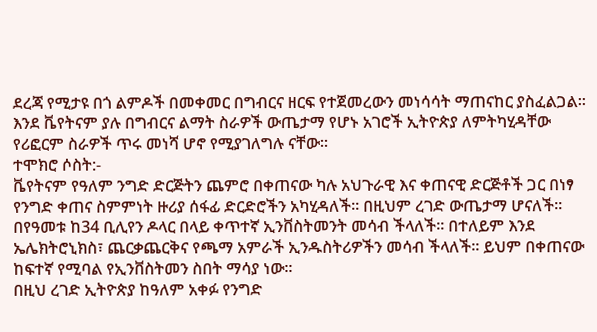ደረጃ የሚታዩ በጎ ልምዶች በመቀመር በግብርና ዘርፍ የተጀመረውን መነሳሳት ማጠናከር ያስፈልጋል፡፡ እንደ ቬየትናም ያሉ በግብርና ልማት ስራዎች ውጤታማ የሆኑ አገሮች ኢትዮጵያ ለምትካሂዳቸው የሪፎርም ስራዎች ጥሩ መነሻ ሆኖ የሚያገለግሉ ናቸው፡፡
ተሞክሮ ሶስት:-
ቬየትናም የዓለም ንግድ ድርጅትን ጨምሮ በቀጠናው ካሉ አህጉራዊ እና ቀጠናዊ ድርጅቶች ጋር በነፃ የንግድ ቀጠና ስምምነት ዙሪያ ሰፋፊ ድርድሮችን አካሂዳለች፡፡ በዚህም ረገድ ውጤታማ ሆናለች፡፡ በየዓመቱ ከ34 ቢሊየን ዶላር በላይ ቀጥተኛ ኢንቨስትመንት መሳብ ችላለች፡፡ በተለይም እንደ ኤሌክትሮኒክስ፣ ጨርቃጨርቅና የጫማ አምራች ኢንዱስትሪዎችን መሳብ ችላለች፡፡ ይህም በቀጠናው ከፍተኛ የሚባል የኢንቨስትመን ስበት ማሳያ ነው፡፡
በዚህ ረገድ ኢትዮጵያ ከዓለም አቀፉ የንግድ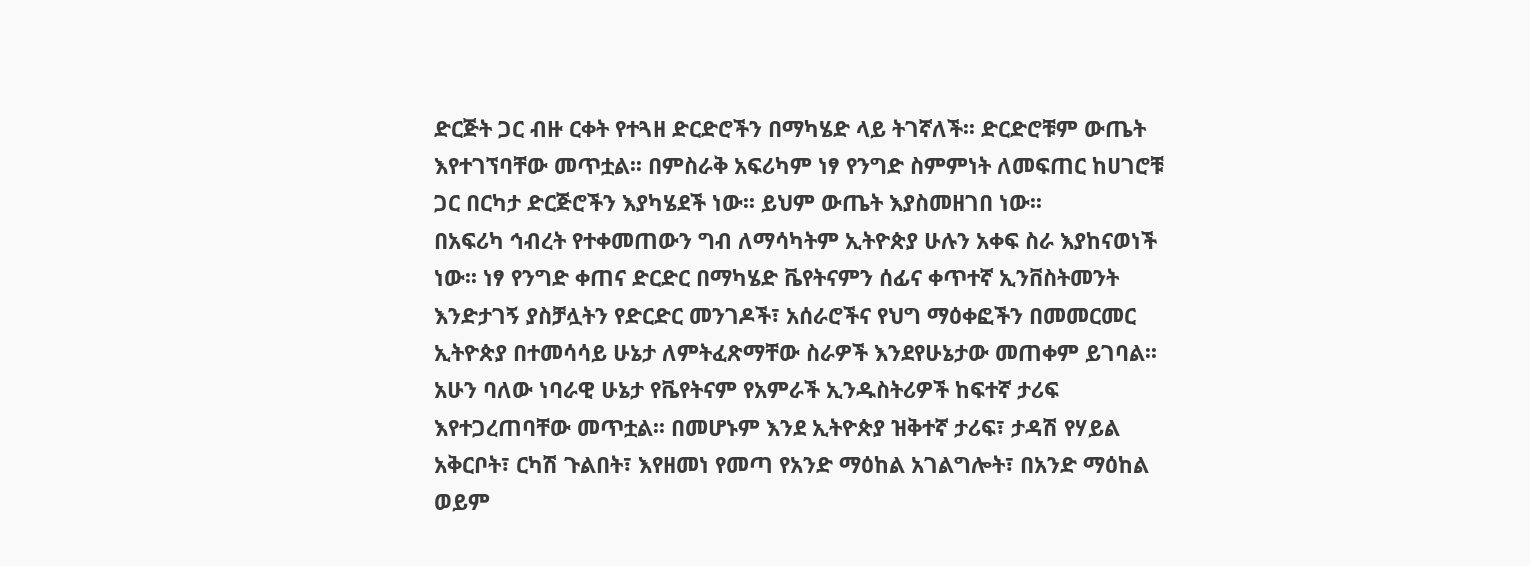ድርጅት ጋር ብዙ ርቀት የተጓዘ ድርድሮችን በማካሄድ ላይ ትገኛለች፡፡ ድርድሮቹም ውጤት እየተገኘባቸው መጥቷል፡፡ በምስራቅ አፍሪካም ነፃ የንግድ ስምምነት ለመፍጠር ከሀገሮቹ ጋር በርካታ ድርጅሮችን እያካሄደች ነው፡፡ ይህም ውጤት እያስመዘገበ ነው፡፡
በአፍሪካ ኅብረት የተቀመጠውን ግብ ለማሳካትም ኢትዮጵያ ሁሉን አቀፍ ስራ እያከናወነች ነው፡፡ ነፃ የንግድ ቀጠና ድርድር በማካሄድ ቬየትናምን ሰፊና ቀጥተኛ ኢንቨስትመንት እንድታገኝ ያስቻሏትን የድርድር መንገዶች፣ አሰራሮችና የህግ ማዕቀፎችን በመመርመር ኢትዮጵያ በተመሳሳይ ሁኔታ ለምትፈጽማቸው ስራዎች እንደየሁኔታው መጠቀም ይገባል፡፡
አሁን ባለው ነባራዊ ሁኔታ የቬየትናም የአምራች ኢንዱስትሪዎች ከፍተኛ ታሪፍ እየተጋረጠባቸው መጥቷል፡፡ በመሆኑም እንደ ኢትዮጵያ ዝቅተኛ ታሪፍ፣ ታዳሽ የሃይል አቅርቦት፣ ርካሽ ጉልበት፣ እየዘመነ የመጣ የአንድ ማዕከል አገልግሎት፣ በአንድ ማዕከል ወይም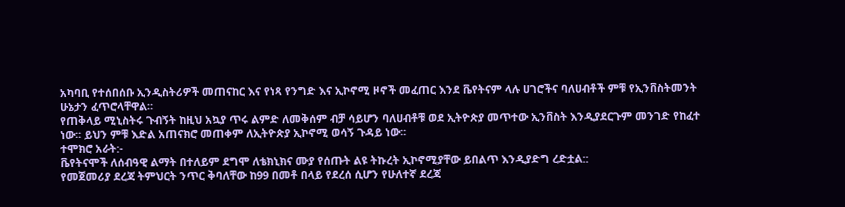አካባቢ የተሰበሰቡ ኢንዲስትሪዎች መጠናከር እና የነጻ የንግድ እና ኢኮኖሚ ዞኖች መፈጠር እንደ ቬየትናም ላሉ ሀገሮችና ባለሀብቶች ምቹ የኢንቨስትመንት ሁኔታን ፈጥሮላቸዋል።
የጠቅላይ ሚኒስትሩ ጉብኝት ከዚህ አኳያ ጥሩ ልምድ ለመቅሰም ብቻ ሳይሆን ባለሀብቶቹ ወደ ኢትዮጵያ መጥተው ኢንቨስት እንዲያደርጉም መንገድ የከፈተ ነው፡፡ ይህን ምቹ እድል አጠናክሮ መጠቀም ለኢትዮጵያ ኢኮኖሚ ወሳኝ ጉዳይ ነው፡፡
ተሞክሮ አራት:-
ቬየትናሞች ለሰብዓዊ ልማት በተለይም ደግሞ ለቴክኒክና ሙያ የሰጡት ልዩ ትኩረት ኢኮኖሚያቸው ይበልጥ እንዲያድግ ረድቷል::
የመጀመሪያ ደረጃ ትምህርት ንጥር ቅባለቸው ከ99 በመቶ በላይ የደረሰ ሲሆን የሁለተኛ ደረጃ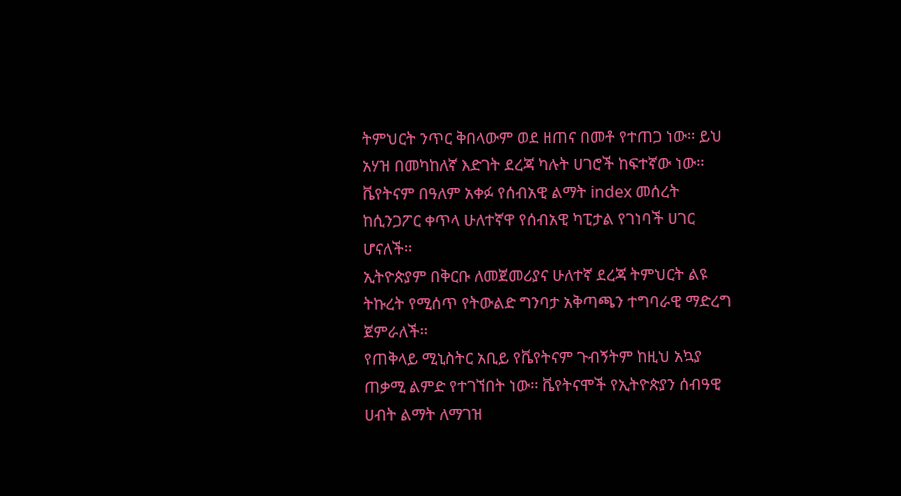ትምህርት ንጥር ቅበላውም ወደ ዘጠና በመቶ የተጠጋ ነው፡፡ ይህ አሃዝ በመካከለኛ እድገት ደረጃ ካሉት ሀገሮች ከፍተኛው ነው፡፡ ቬየትናም በዓለም አቀፉ የሰብአዊ ልማት index መሰረት ከሲንጋፖር ቀጥላ ሁለተኛዋ የሰብአዊ ካፒታል የገነባች ሀገር ሆናለች፡፡
ኢትዮጵያም በቅርቡ ለመጀመሪያና ሁለተኛ ደረጃ ትምህርት ልዩ ትኩረት የሚሰጥ የትውልድ ግንባታ አቅጣጫን ተግባራዊ ማድረግ ጀምራለች፡፡
የጠቅላይ ሚኒስትር አቢይ የቬየትናም ጉብኝትም ከዚህ አኳያ ጠቃሚ ልምድ የተገኘበት ነው፡፡ ቬየትናሞች የኢትዮጵያን ሰብዓዊ ሀብት ልማት ለማገዝ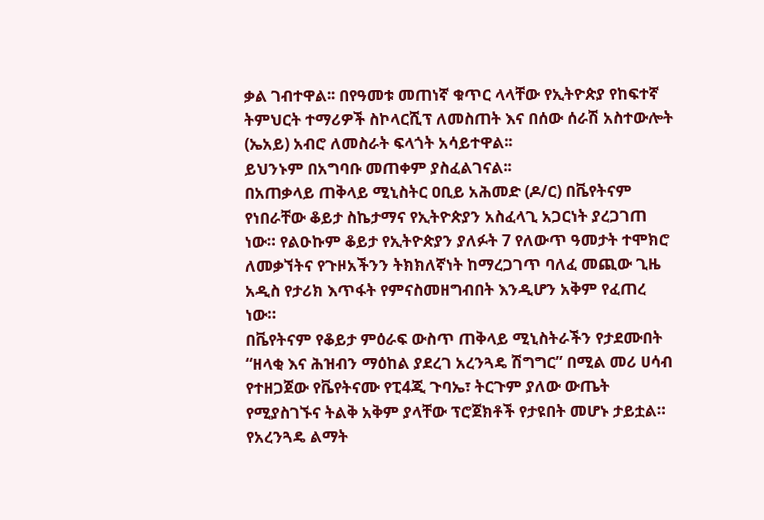ቃል ገብተዋል፡፡ በየዓመቱ መጠነኛ ቁጥር ላላቸው የኢትዮጵያ የከፍተኛ ትምህርት ተማሪዎች ስኮላርሺፕ ለመስጠት እና በሰው ሰራሽ አስተውሎት (ኤአይ) አብሮ ለመስራት ፍላጎት አሳይተዋል፡፡
ይህንኑም በአግባቡ መጠቀም ያስፈልገናል፡፡
በአጠቃላይ ጠቅላይ ሚኒስትር ዐቢይ አሕመድ (ዶ/ር) በቬየትናም የነበራቸው ቆይታ ስኬታማና የኢትዮጵያን አስፈላጊ አጋርነት ያረጋገጠ ነው። የልዑኩም ቆይታ የኢትዮጵያን ያለፉት 7 የለውጥ ዓመታት ተሞክሮ ለመቃኘትና የጉዞአችንን ትክክለኛነት ከማረጋገጥ ባለፈ መጪው ጊዜ አዲስ የታሪክ እጥፋት የምናስመዘግብበት እንዲሆን አቅም የፈጠረ ነው።
በቬየትናም የቆይታ ምዕራፍ ውስጥ ጠቅላይ ሚኒስትራችን የታደሙበት “ዘላቂ እና ሕዝብን ማዕከል ያደረገ አረንጓዴ ሽግግር” በሚል መሪ ሀሳብ የተዘጋጀው የቬየትናሙ የፒ4ጂ ጉባኤ፣ ትርጉም ያለው ውጤት የሚያስገኙና ትልቅ አቅም ያላቸው ፕሮጀክቶች የታዩበት መሆኑ ታይቷል።
የአረንጓዴ ልማት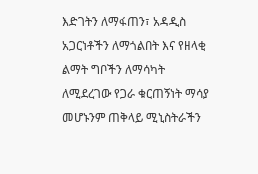እድገትን ለማፋጠን፣ አዳዲስ አጋርነቶችን ለማጎልበት እና የዘላቂ ልማት ግቦችን ለማሳካት ለሚደረገው የጋራ ቁርጠኝነት ማሳያ መሆኑንም ጠቅላይ ሚኒስትራችን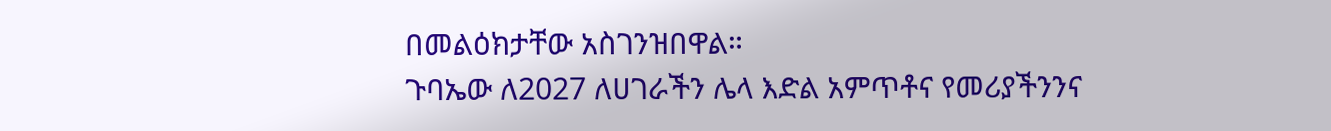በመልዕክታቸው አስገንዝበዋል።
ጉባኤው ለ2027 ለሀገራችን ሌላ እድል አምጥቶና የመሪያችንንና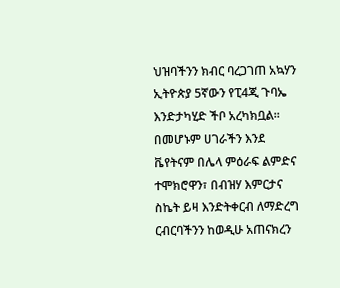ህዝባችንን ክብር ባረጋገጠ አኳሃን ኢትዮጵያ 5ኛውን የፒ4ጂ ጉባኤ እንድታካሂድ ችቦ አረካክቧል። በመሆኑም ሀገራችን እንደ ቬየትናም በሌላ ምዕራፍ ልምድና ተሞክሮዋን፣ በብዝሃ እምርታና ስኬት ይዛ እንድትቀርብ ለማድረግ ርብርባችንን ከወዲሁ አጠናክረን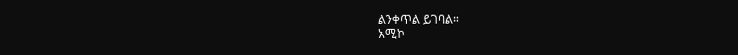ልንቀጥል ይገባል።
አሚኮ